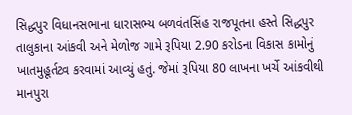સિદ્ધપુર વિધાનસભાના ધારાસભ્ય બળવંતસિંહ રાજપૂતના હસ્તે સિદ્ધપુર તાલુકાના આંકવી અને મેળોજ ગામે રૂપિયા 2.90 કરોડના વિકાસ કામોનું ખાતમુહૂર્તટ્વ કરવામાં આવ્યું હતું. જેમાં રૂપિયા 80 લાખના ખર્ચે આંકવીથી માનપુરા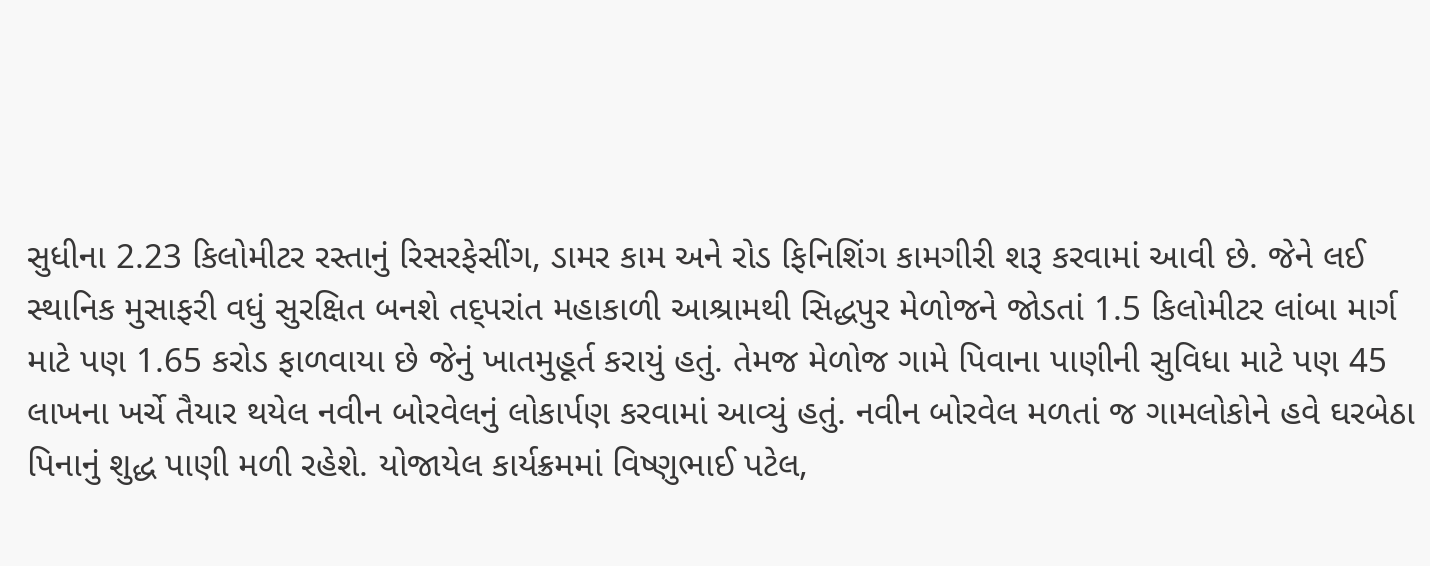સુધીના 2.23 કિલોમીટર રસ્તાનું રિસરફેસીંગ, ડામર કામ અને રોડ ફિનિશિંગ કામગીરી શરૂ કરવામાં આવી છે. જેને લઈ સ્થાનિક મુસાફરી વધું સુરક્ષિત બનશે તદ્પરાંત મહાકાળી આશ્રામથી સિદ્ધપુર મેળોજને જોડતાં 1.5 કિલોમીટર લાંબા માર્ગ માટે પણ 1.65 કરોડ ફાળવાયા છે જેનું ખાતમુહૂર્ત કરાયું હતું. તેમજ મેળોજ ગામે પિવાના પાણીની સુવિધા માટે પણ 45 લાખના ખર્ચે તૈયાર થયેલ નવીન બોરવેલનું લોકાર્પણ કરવામાં આવ્યું હતું. નવીન બોરવેલ મળતાં જ ગામલોકોને હવે ઘરબેઠા પિનાનું શુદ્ધ પાણી મળી રહેશે. યોજાયેલ કાર્યક્રમમાં વિષ્ણુભાઈ પટેલ,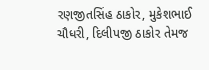રણજીતસિંહ ઠાકોર, મુકેશભાઈ ચૌધરી, દિલીપજી ઠાકોર તેમજ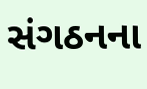સંગઠનના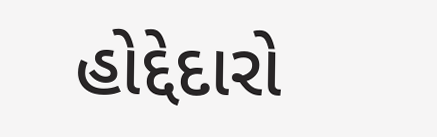હોદ્દેદારો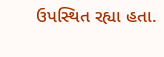ઉપસ્થિત રહ્યા હતા.